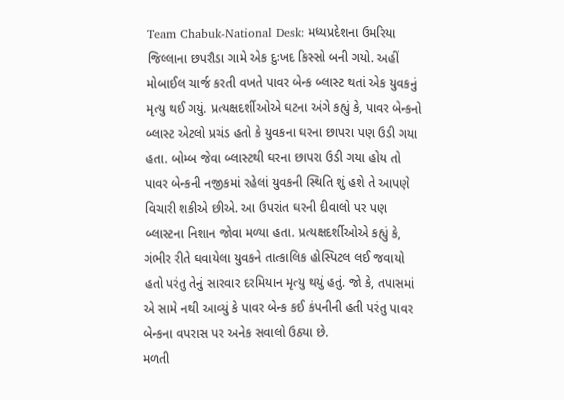Team Chabuk-National Desk: મધ્યપ્રદેશના ઉમરિયા જિલ્લાના છપરૌડા ગામે એક દુઃખદ કિસ્સો બની ગયો. અહીં મોબાઈલ ચાર્જ કરતી વખતે પાવર બેન્ક બ્લાસ્ટ થતાં એક યુવકનું મૃત્યુ થઈ ગયું. પ્રત્યક્ષદર્શીઓએ ઘટના અંગે કહ્યું કે, પાવર બેન્કનો બ્લાસ્ટ એટલો પ્રચંડ હતો કે યુવકના ઘરના છાપરા પણ ઉડી ગયા હતા. બોમ્બ જેવા બ્લાસ્ટથી ઘરના છાપરા ઉડી ગયા હોય તો પાવર બેન્કની નજીકમાં રહેલાં યુવકની સ્થિતિ શું હશે તે આપણે વિચારી શકીએ છીએ. આ ઉપરાંત ઘરની દીવાલો પર પણ બ્લાસ્ટના નિશાન જોવા મળ્યા હતા. પ્રત્યક્ષદર્શીઓએ કહ્યું કે, ગંભીર રીતે ઘવાયેલા યુવકને તાત્કાલિક હોસ્પિટલ લઈ જવાયો હતો પરંતુ તેનું સારવાર દરમિયાન મૃત્યુ થયું હતું. જો કે, તપાસમાં એ સામે નથી આવ્યું કે પાવર બેન્ક કઈ કંપનીની હતી પરંતુ પાવર બેન્કના વપરાસ પર અનેક સવાલો ઉઠ્યા છે.
મળતી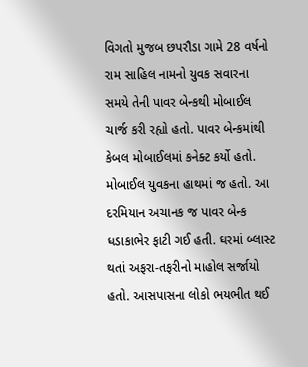વિગતો મુજબ છપરૌડા ગામે 28 વર્ષનો રામ સાહિલ નામનો યુવક સવારના સમયે તેની પાવર બેન્કથી મોબાઈલ ચાર્જ કરી રહ્યો હતો. પાવર બેન્કમાંથી કેબલ મોબાઈલમાં કનેક્ટ કર્યો હતો. મોબાઈલ યુવકના હાથમાં જ હતો. આ દરમિયાન અચાનક જ પાવર બેન્ક ધડાકાભેર ફાટી ગઈ હતી. ઘરમાં બ્લાસ્ટ થતાં અફરા-તફરીનો માહોલ સર્જાયો હતો. આસપાસના લોકો ભયભીત થઈ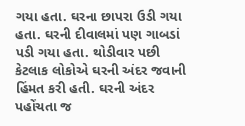ગયા હતા. ઘરના છાપરા ઉડી ગયા હતા. ઘરની દીવાલમાં પણ ગાબડાં પડી ગયા હતા. થોડીવાર પછી કેટલાક લોકોએ ઘરની અંદર જવાની હિંમત કરી હતી. ઘરની અંદર પહોંચતા જ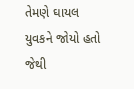તેમણે ઘાયલ યુવકને જોયો હતો જેથી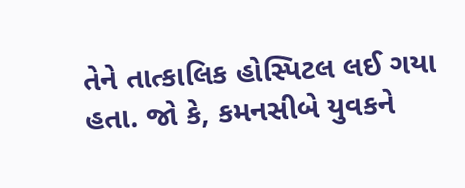તેને તાત્કાલિક હોસ્પિટલ લઈ ગયા હતા. જો કે, કમનસીબે યુવકને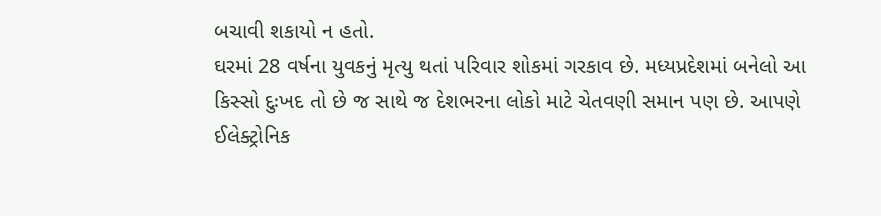બચાવી શકાયો ન હતો.
ઘરમાં 28 વર્ષના યુવકનું મૃત્યુ થતાં પરિવાર શોકમાં ગરકાવ છે. મધ્યપ્રદેશમાં બનેલો આ કિસ્સો દુઃખદ તો છે જ સાથે જ દેશભરના લોકો માટે ચેતવણી સમાન પણ છે. આપણે ઈલેક્ટ્રોનિક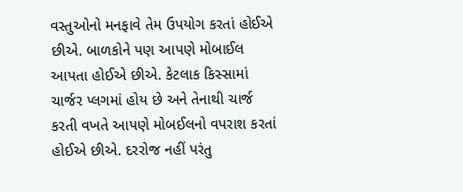વસ્તુઓનો મનફાવે તેમ ઉપયોગ કરતાં હોઈએ છીએ. બાળકોને પણ આપણે મોબાઈલ આપતા હોઈએ છીએ. કેટલાક કિસ્સામાં ચાર્જર પ્લગમાં હોય છે અને તેનાથી ચાર્જ કરતી વખતે આપણે મોબઈલનો વપરાશ કરતાં હોઈએ છીએ. દરરોજ નહીં પરંતુ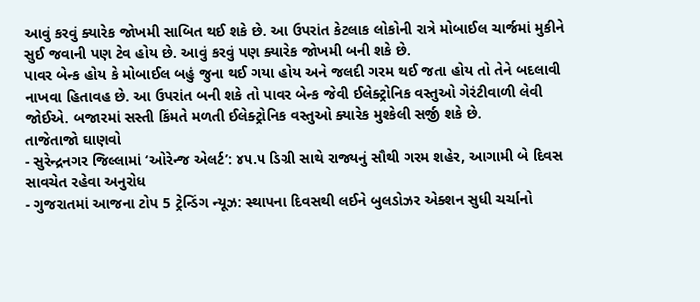આવું કરવું ક્યારેક જોખમી સાબિત થઈ શકે છે. આ ઉપરાંત કેટલાક લોકોની રાત્રે મોબાઈલ ચાર્જમાં મુકીને સુઈ જવાની પણ ટેવ હોય છે. આવું કરવું પણ ક્યારેક જોખમી બની શકે છે.
પાવર બેન્ક હોય કે મોબાઈલ બહું જુના થઈ ગયા હોય અને જલદી ગરમ થઈ જતા હોય તો તેને બદલાવી નાખવા હિતાવહ છે. આ ઉપરાંત બની શકે તો પાવર બેન્ક જેવી ઈલેક્ટ્રોનિક વસ્તુઓ ગેરંટીવાળી લેવી જોઈએ. બજારમાં સસ્તી કિંમતે મળતી ઈલેક્ટ્રોનિક વસ્તુઓ ક્યારેક મુશ્કેલી સર્જી શકે છે.
તાજેતાજો ઘાણવો
- સુરેન્દ્રનગર જિલ્લામાં ‘ઓરેન્જ એલર્ટ’: ૪૫.૫ ડિગ્રી સાથે રાજ્યનું સૌથી ગરમ શહેર, આગામી બે દિવસ સાવચેત રહેવા અનુરોધ
- ગુજરાતમાં આજના ટોપ 5 ટ્રેન્ડિંગ ન્યૂઝ: સ્થાપના દિવસથી લઈને બુલડોઝર એક્શન સુધી ચર્ચાનો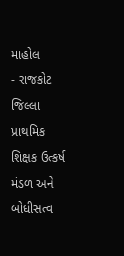માહોલ
- રાજકોટ જિલ્લા પ્રાથમિક શિક્ષક ઉત્કર્ષ મંડળ અને બોધીસત્વ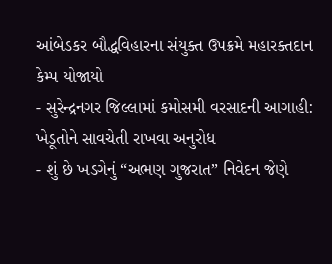આંબેડકર બૌદ્ધવિહારના સંયુક્ત ઉપક્રમે મહારક્તદાન કેમ્પ યોજાયો
- સુરેન્દ્રનગર જિલ્લામાં કમોસમી વરસાદની આગાહી: ખેડૂતોને સાવચેતી રાખવા અનુરોધ
- શું છે ખડગેનું “અભણ ગુજરાત” નિવેદન જેણે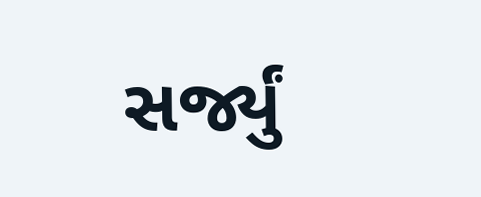સર્જ્યું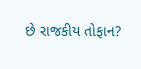છે રાજકીય તોફાન?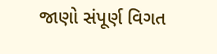જાણો સંપૂર્ણ વિગત